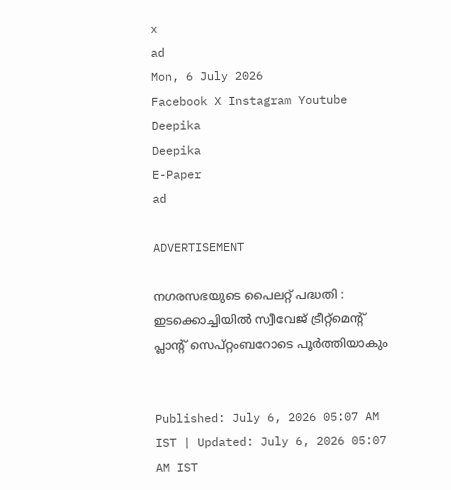x
ad
Mon, 6 July 2026
Facebook X Instagram Youtube
Deepika
Deepika
E-Paper
ad

ADVERTISEMENT

നഗരസഭയുടെ പൈലറ്റ് പദ്ധതി : ഇടക്കൊച്ചിയിൽ സ്വീവേജ് ട്രീറ്റ്മെന്‍റ് പ്ലാന്‍റ് സെപ്റ്റംബറോടെ പൂർത്തിയാകും


Published: July 6, 2026 05:07 AM IST | Updated: July 6, 2026 05:07 AM IST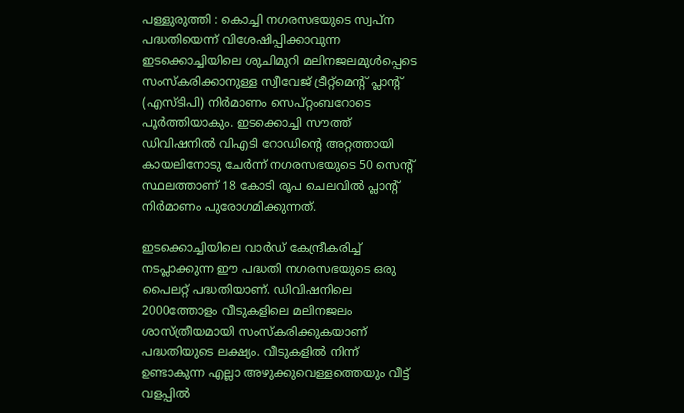പള്ളുരുത്തി : കൊച്ചി നഗരസഭയുടെ സ്വപ്ന പദ്ധതിയെന്ന് വിശേഷിപ്പിക്കാവുന്ന ഇടക്കൊച്ചിയിലെ ശുചിമുറി മലിനജലമുൾപ്പെടെ സംസ്കരിക്കാനുള്ള സ്വീവേജ് ട്രീറ്റ്മെന്‍റ് പ്ലാന്‍റ് (എസ്ടിപി) നിർമാണം സെപ്റ്റംബറോടെ പൂർത്തിയാകും. ഇടക്കൊച്ചി സൗത്ത് ഡിവിഷനിൽ വിഎടി റോഡിന്‍റെ അറ്റത്തായി കായലിനോടു ചേർന്ന് നഗരസഭയുടെ 50 സെന്‍റ് സ്ഥലത്താണ് 18 കോടി രൂപ ചെലവിൽ പ്ലാന്‍റ് നിർമാണം പുരോഗമിക്കുന്നത്.

ഇടക്കൊച്ചിയിലെ വാർഡ് കേന്ദ്രീകരിച്ച് നടപ്ലാക്കുന്ന ഈ പദ്ധതി നഗരസഭയുടെ ഒരു പൈലറ്റ് പദ്ധതിയാണ്. ഡിവിഷനിലെ 2000ത്തോളം വീടുകളിലെ മലിനജലം ശാസ്ത്രീയമായി സംസ്കരിക്കുകയാണ് പദ്ധതിയുടെ ലക്ഷ്യം. വീടുകളിൽ നിന്ന് ഉണ്ടാകുന്ന എല്ലാ അഴുക്കുവെള്ളത്തെയും വീട്ട് വളപ്പിൽ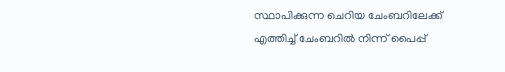സ്ഥാപിക്കുന്ന ചെറിയ ചേംബറിലേക്ക് എത്തിച്ച് ചേംബറിൽ നിന്ന് പൈപ്പ്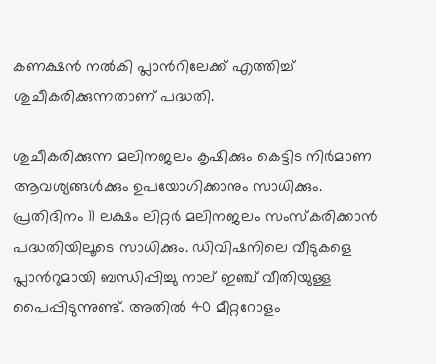കണക്ഷൻ നൽകി പ്ലാന്‍റിലേക്ക് എത്തിച്ച് ശുചീകരിക്കുന്നതാണ് പദ്ധതി.

ശുചീകരിക്കുന്ന മലിനജലം കൃഷിക്കും കെട്ടിട നിർമാണ ആവശ്യങ്ങൾക്കും ഉപയോഗിക്കാനും സാധിക്കും. പ്രതിദിനം 11 ലക്ഷം ലിറ്റർ മലിനജലം സംസ്കരിക്കാൻ പദ്ധതിയിലൂടെ സാധിക്കും. ഡിവിഷനിലെ വീടുകളെ പ്ലാന്‍റുമായി ബന്ധിപ്പിച്ചു നാല് ഇഞ്ച് വീതിയുള്ള പൈപ്പിടുന്നുണ്ട്. അതിൽ 40 മീറ്ററോളം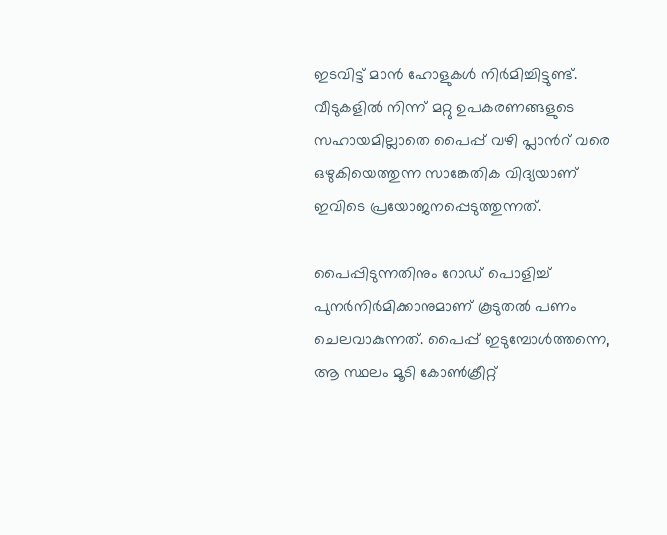ഇടവിട്ട് മാൻ ഹോളുകൾ നിർമിച്ചിട്ടുണ്ട്. വീടുകളിൽ നിന്ന് മറ്റു ഉപകരണങ്ങളുടെ സഹായമില്ലാതെ പൈപ്പ് വഴി പ്ലാന്‍റ് വരെ ഒഴുകിയെത്തുന്ന സാങ്കേതിക വിദ്യയാണ് ഇവിടെ പ്രയോജനപ്പെടുത്തുന്നത്.

പൈപ്പിടുന്നതിനും റോഡ് പൊളിച്ച് പുനർനിർമിക്കാനുമാണ് കൂടുതൽ പണം ചെലവാകുന്നത്. പൈപ്പ് ഇടുമ്പോൾത്തന്നെ, ആ സ്ഥലം മൂടി കോൺക്രീറ്റ്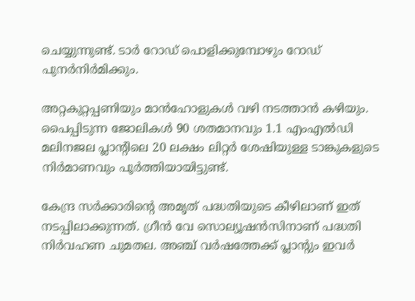ചെയ്യുന്നുണ്ട്. ടാർ റോഡ് പൊളിക്കുമ്പോഴും റോഡ് പുനർനിർമിക്കും.

അറ്റകുറ്റപ്പണിയും മാൻഹോളുകൾ വഴി നടത്താൻ കഴിയും. പൈപ്പിടുന്ന ജോലികൾ 90 ശതമാനവും 1.1 എംഎൽഡി മലിനജല പ്ലാന്‍റിലെ 20 ലക്ഷം ലിറ്റർ ശേഷിയുള്ള ടാങ്കുകളുടെ നിർമാണവും പൂർത്തിയായിട്ടുണ്ട്.

കേന്ദ്ര സർക്കാരിന്‍റെ അമൃത് പദ്ധതിയുടെ കീഴിലാണ് ഇത് നടപ്പിലാക്കുന്നത്. ഗ്രീൻ വേ സൊല്യൂഷൻസിനാണ് പദ്ധതി നിർവഹണ ചുമതല. അഞ്ച് വർഷത്തേക്ക് പ്ലാന്‍റും ഇവർ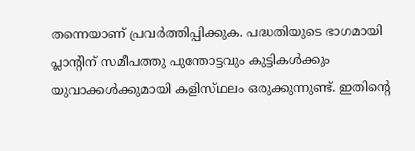തന്നെയാണ് പ്രവർത്തിപ്പിക്കുക. പദ്ധതിയുടെ ഭാഗമായി പ്ലാന്‍റിന് സമീപത്തു പുന്തോട്ടവും കുട്ടികൾക്കും യുവാക്കൾക്കുമായി കളിസ്‌ഥലം ഒരുക്കുന്നുണ്ട്. ഇതിന്‍റെ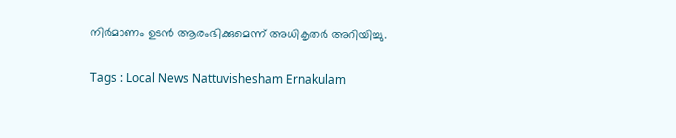നിർമാണം ഉടൻ ആരംഭിക്കുമെന്ന് അധികൃതർ അറിയിച്ചു.

Tags : Local News Nattuvishesham Ernakulam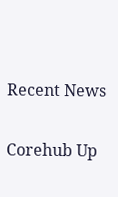Recent News

Corehub Up